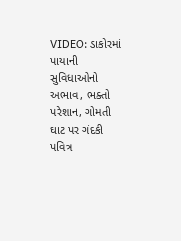VIDEO: ડાકોરમાં પાયાની સુવિધાઓનો અભાવ, ભક્તો પરેશાન, ગોમતી ઘાટ પર ગંદકી
પવિત્ર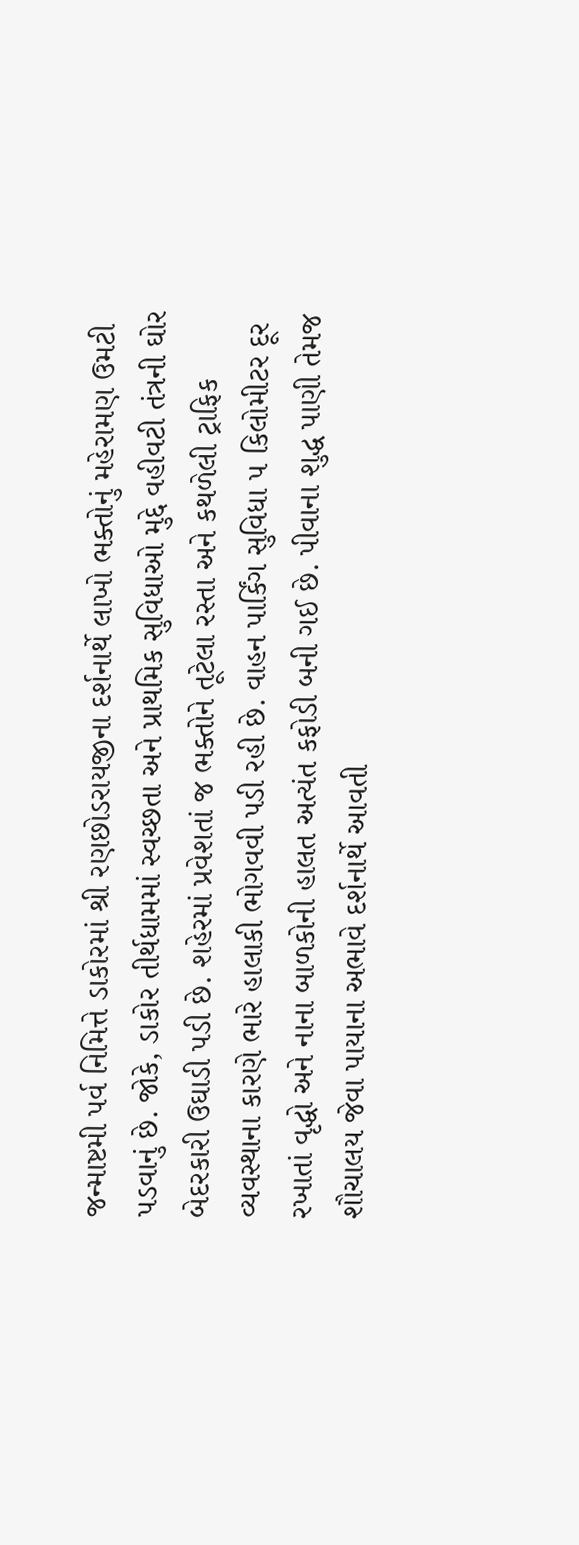જન્માષ્ટમી પર્વ નિમિત્તે ડાકોરમાં શ્રી રણછોડરાયજીના દર્શનાર્થે લાખો ભક્તોનું મહેરામણ ઉમટી પડવાનું છે. જોકે, ડાકોર તીર્થધામમાં સ્વચ્છતા અને પ્રાથમિક સુવિધાઓ મુદ્દે વહીવટી તંત્રની ઘોર બેદરકારી ઉઘાડી પડી છે. શહેરમાં પ્રવેશતાં જ ભક્તોને તૂટેલા રસ્તા અને કથળેલી ટ્રાફિક વ્યવસ્થાના કારણે ભારે હાલાકી ભોગવવી પડી રહી છે. વાહન પાર્કિંગ સુવિધા ૫ કિલોમીટર દૂર રખાતાં વૃદ્ધો અને નાના બાળકોની હાલત અત્યંત કફોડી બની ગઈ છે. પીવાના શુદ્ધ પાણી તેમજ શૌચાલય જેવા પાયાના અભાવે દર્શનાર્થે આવતી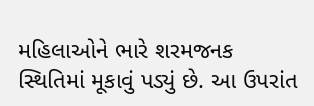મહિલાઓને ભારે શરમજનક સ્થિતિમાં મૂકાવું પડ્યું છે. આ ઉપરાંત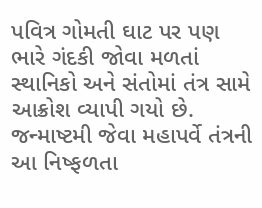પવિત્ર ગોમતી ઘાટ પર પણ ભારે ગંદકી જોવા મળતાં સ્થાનિકો અને સંતોમાં તંત્ર સામે આક્રોશ વ્યાપી ગયો છે. જન્માષ્ટમી જેવા મહાપર્વે તંત્રની આ નિષ્ફળતા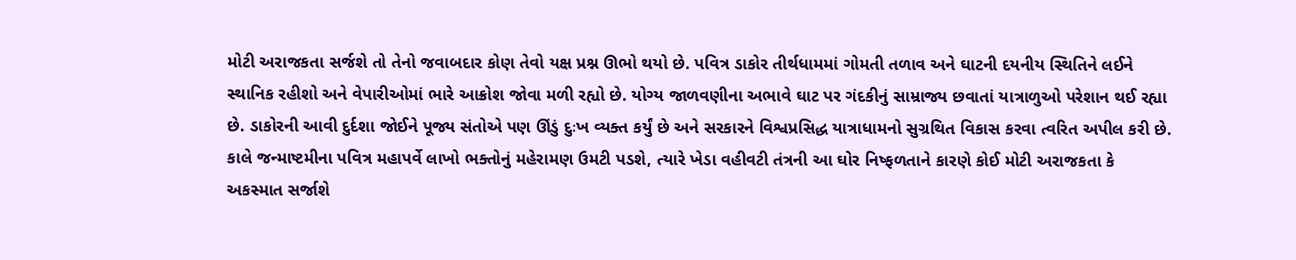મોટી અરાજકતા સર્જશે તો તેનો જવાબદાર કોણ તેવો યક્ષ પ્રશ્ન ઊભો થયો છે. પવિત્ર ડાકોર તીર્થધામમાં ગોમતી તળાવ અને ઘાટની દયનીય સ્થિતિને લઈને સ્થાનિક રહીશો અને વેપારીઓમાં ભારે આક્રોશ જોવા મળી રહ્યો છે. યોગ્ય જાળવણીના અભાવે ઘાટ પર ગંદકીનું સામ્રાજ્ય છવાતાં યાત્રાળુઓ પરેશાન થઈ રહ્યા છે. ડાકોરની આવી દુર્દશા જોઈને પૂજ્ય સંતોએ પણ ઊંડું દુઃખ વ્યક્ત કર્યું છે અને સરકારને વિશ્વપ્રસિદ્ધ યાત્રાધામનો સુગ્રથિત વિકાસ કરવા ત્વરિત અપીલ કરી છે. કાલે જન્માષ્ટમીના પવિત્ર મહાપર્વે લાખો ભક્તોનું મહેરામણ ઉમટી પડશે, ત્યારે ખેડા વહીવટી તંત્રની આ ઘોર નિષ્ફળતાને કારણે કોઈ મોટી અરાજકતા કે અકસ્માત સર્જાશે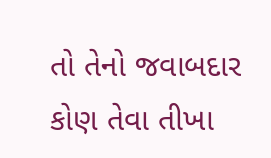તો તેનો જવાબદાર કોણ તેવા તીખા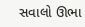સવાલો ઊભા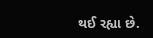થઈ રહ્યા છે.